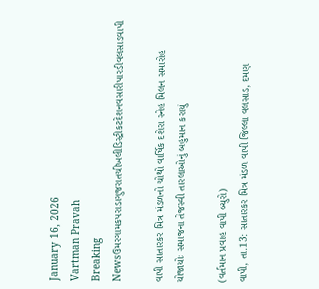January 16, 2026
Vartman Pravah
Breaking Newsઉમરગામકપરાડાગુજરાતચીખલીડિસ્ટ્રીકટદેશનવસારીપારડીવલસાડવાપી

વાપી સાતારકર મિત્ર મંડળનો ચોથો વાર્ષિક દશેરા સ્‍નેહ મિલન સમારોહ યોજાયોઃ સમાજના તેજસ્‍વી તારલાઓનું બહુમાન કરાયું

(વર્તમાન પ્રવાહ વાપી બ્‍યુરો)
વાપી, તા.13: સાતારકર મિત્ર મંડળ વાપી જિલ્લા વલસાડ, દમણ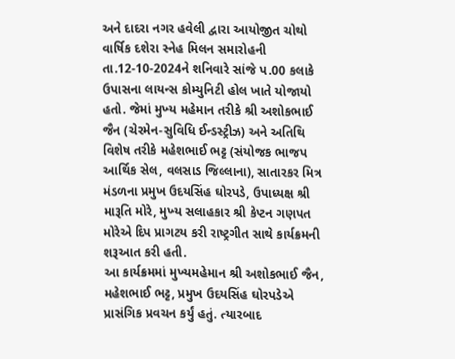અને દાદરા નગર હવેલી દ્વારા આયોજીત ચોથો વાર્ષિક દશેરા સ્‍નેહ મિલન સમારોહની તા.12-10-2024ને શનિવારે સાંજે પ.00 કલાકે ઉપાસના લાયન્‍સ કોમ્‍યુનિટી હોલ ખાતે યોજાયો હતો. જેમાં મુખ્‍ય મહેમાન તરીકે શ્રી અશોકભાઈ જૈન (ચેરમેન-સુવિધિ ઈન્‍ડસ્‍ટ્રીઝ) અને અતિથિ વિશેષ તરીકે મહેશભાઈ ભટ્ટ (સંયોજક ભાજપ આર્થિક સેલ, વલસાડ જિલ્લાના), સાતારકર મિત્ર મંડળના પ્રમુખ ઉદયસિંહ ઘોરપડે, ઉપાધ્‍યક્ષ શ્રી મારૂતિ મોરે, મુખ્‍ય સલાહકાર શ્રી કેપ્‍ટન ગણપત મોરેએ દિપ પ્રાગટય કરી રાષ્‍ટ્રગીત સાથે કાર્યક્રમની શરૂઆત કરી હતી.
આ કાર્યક્રમમાં મુખ્‍યમહેમાન શ્રી અશોકભાઈ જૈન, મહેશભાઈ ભટ્ટ, પ્રમુખ ઉદયસિંહ ઘોરપડેએ પ્રાસંગિક પ્રવચન કર્યું હતું. ત્‍યારબાદ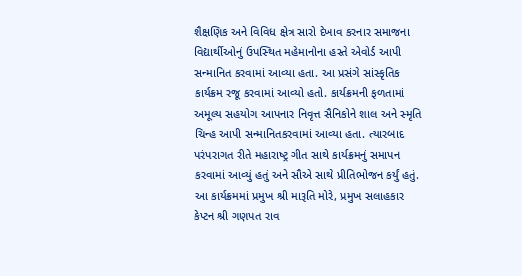શૈક્ષણિક અને વિવિધ ક્ષેત્ર સારો દેખાવ કરનાર સમાજના વિદ્યાર્થીઓનું ઉપસ્‍થિત મહેમાનોના હસ્‍તે એવોર્ડ આપી સન્‍માનિત કરવામાં આવ્‍યા હતા. આ પ્રસંગે સાંસ્‍કૃતિક કાર્યક્રમ રજૂ કરવામાં આવ્‍યો હતો. કાર્યક્રમની ફળતામાં અમૂલ્‍ય સહયોગ આપનાર નિવૃત્ત સૈનિકોને શાલ અને સ્‍મૃતિ ચિન્‍હ આપી સન્‍માનિતકરવામાં આવ્‍યા હતા. ત્‍યારબાદ પરંપરાગત રીતે મહારાષ્‍ટ્ર ગીત સાથે કાર્યક્રમનું સમાપન કરવામાં આવ્‍યું હતું અને સૌએ સાથે પ્રીતિભોજન કર્યું હતું.
આ કાર્યક્રમમાં પ્રમુખ શ્રી મારૂતિ મોરે, પ્રમુખ સલાહકાર કેપ્‍ટન શ્રી ગણપત રાવ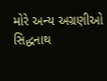મોરે અન્‍ય અગ્રણીઓ સિદ્ધનાથ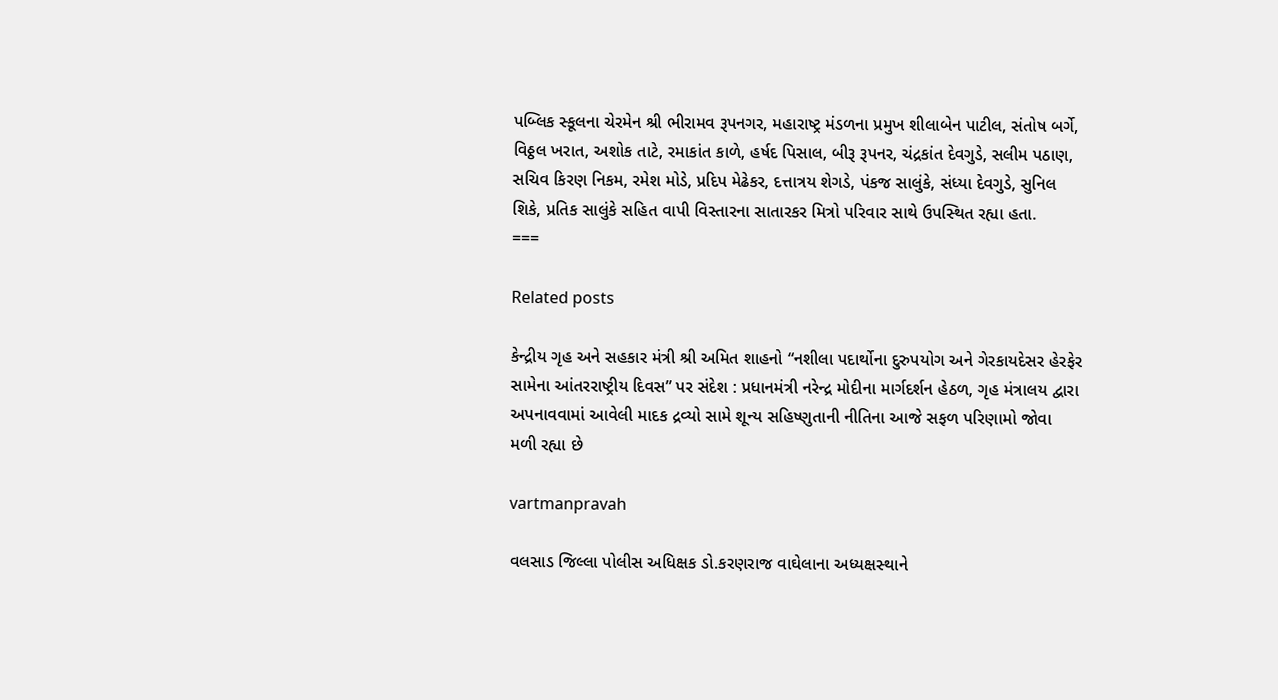પબ્‍લિક સ્‍કૂલના ચેરમેન શ્રી ભીરામવ રૂપનગર, મહારાષ્‍ટ્ર મંડળના પ્રમુખ શીલાબેન પાટીલ, સંતોષ બર્ગે, વિઠ્ઠલ ખરાત, અશોક તાટે, રમાકાંત કાળે, હર્ષદ પિસાલ, બીરૂ રૂપનર, ચંદ્રકાંત દેવગુડે, સલીમ પઠાણ, સચિવ કિરણ નિકમ, રમેશ મોડે, પ્રદિપ મેઢેકર, દત્તાત્રય શેગડે, પંકજ સાલુંકે, સંધ્‍યા દેવગુડે, સુનિલ શિકે, પ્રતિક સાલુંકે સહિત વાપી વિસ્‍તારના સાતારકર મિત્રો પરિવાર સાથે ઉપસ્‍થિત રહ્યા હતા.
===

Related posts

કેન્દ્રીય ગૃહ અને સહકાર મંત્રી શ્રી અમિત શાહનો “નશીલા પદાર્થોના દુરુપયોગ અને ગેરકાયદેસર હેરફેર સામેના આંતરરાષ્ટ્રીય દિવસ” પર સંદેશ : પ્રધાનમંત્રી નરેન્દ્ર મોદીના માર્ગદર્શન હેઠળ, ગૃહ મંત્રાલય દ્વારા અપનાવવામાં આવેલી માદક દ્રવ્યો સામે શૂન્ય સહિષ્ણુતાની નીતિના આજે સફળ પરિણામો જોવા મળી રહ્યા છે

vartmanpravah

વલસાડ જિલ્લા પોલીસ અધિક્ષક ડો.કરણરાજ વાઘેલાના અધ્‍યક્ષસ્‍થાને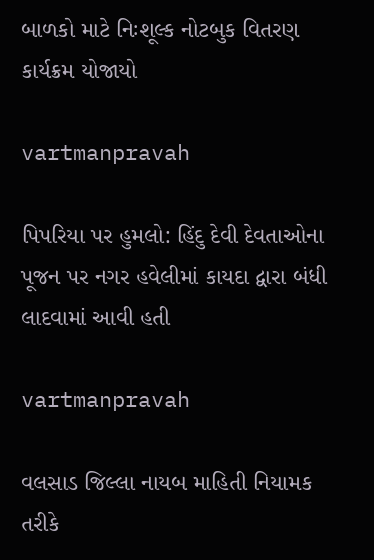બાળકો માટે નિઃશૂલ્‍ક નોટબુક વિતરણ કાર્યક્રમ યોજાયો

vartmanpravah

પિપરિયા પર હુમલો: હિંદુ દેવી દેવતાઓના પૂજન પર નગર હવેલીમાં કાયદા દ્વારા બંધી લાદવામાં આવી હતી

vartmanpravah

વલસાડ જિલ્લા નાયબ માહિતી નિયામક તરીકે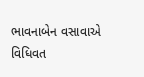ભાવનાબેન વસાવાએ વિધિવત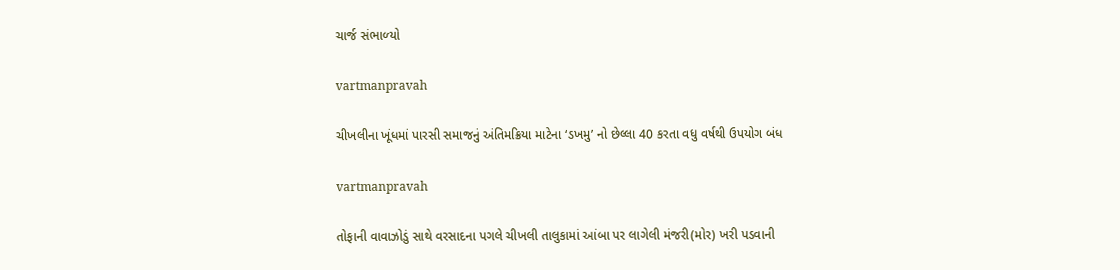ચાર્જ સંભાળ્‍યો

vartmanpravah

ચીખલીના ખૂંધમાં પારસી સમાજનું અંતિમક્રિયા માટેના ‘ડખમુ’ નો છેલ્લા 40 કરતા વધુ વર્ષથી ઉપયોગ બંધ

vartmanpravah

તોફાની વાવાઝોડું સાથે વરસાદના પગલે ચીખલી તાલુકામાં આંબા પર લાગેલી મંજરી(મોર) ખરી પડવાની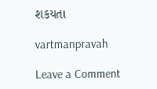શકયતા

vartmanpravah

Leave a Comment